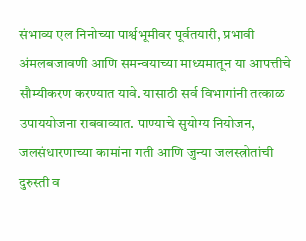संभाव्य एल निनोच्या पार्श्वभूमीवर पूर्वतयारी, प्रभावी अंमलबजावणी आणि समन्वयाच्या माध्यमातून या आपत्तीचे सौम्यीकरण करण्यात यावे. यासाठी सर्व विभागांनी तत्काळ उपाययोजना राबवाव्यात. पाण्याचे सुयोग्य नियोजन, जलसंधारणाच्या कामांना गती आणि जुन्या जलस्त्रोतांची दुरुस्ती व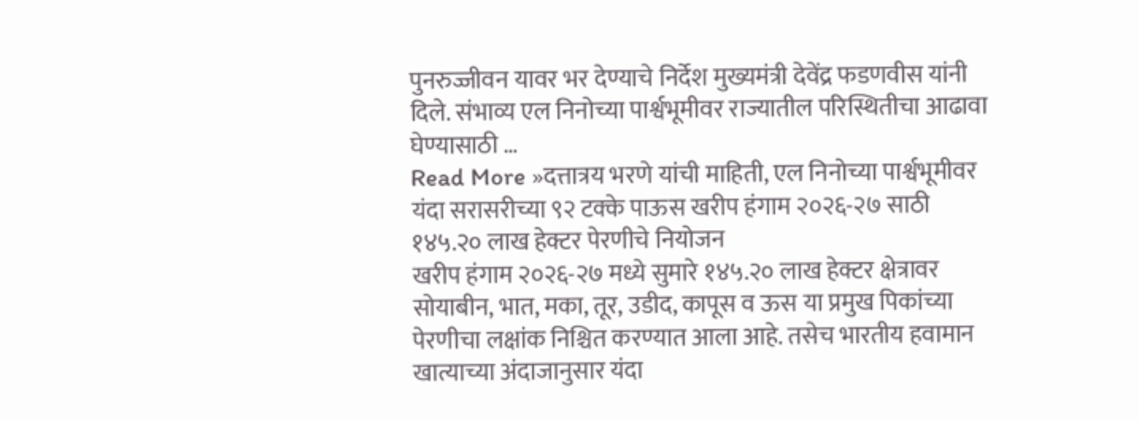पुनरुज्जीवन यावर भर देण्याचे निर्देश मुख्यमंत्री देवेंद्र फडणवीस यांनी दिले. संभाव्य एल निनोच्या पार्श्वभूमीवर राज्यातील परिस्थितीचा आढावा घेण्यासाठी …
Read More »दत्तात्रय भरणे यांची माहिती, एल निनोच्या पार्श्वभूमीवर यंदा सरासरीच्या ९२ टक्के पाऊस खरीप हंगाम २०२६-२७ साठी १४५.२० लाख हेक्टर पेरणीचे नियोजन
खरीप हंगाम २०२६-२७ मध्ये सुमारे १४५.२० लाख हेक्टर क्षेत्रावर सोयाबीन, भात, मका, तूर, उडीद, कापूस व ऊस या प्रमुख पिकांच्या पेरणीचा लक्षांक निश्चित करण्यात आला आहे. तसेच भारतीय हवामान खात्याच्या अंदाजानुसार यंदा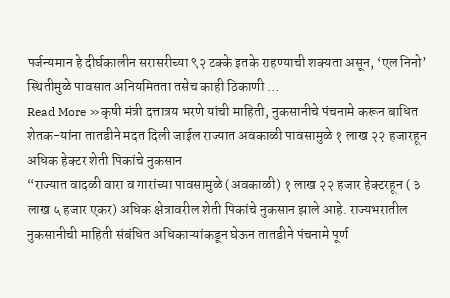पर्जन्यमान हे दीर्घकालीन सरासरीच्या ९२ टक्के इतके राहण्याची शक्यता असून, ‘एल निनो’ स्थितीमुळे पावसात अनियमितता तसेच काही ठिकाणी …
Read More »कृषी मंत्री दत्तात्रय भरणे यांची माहिती, नुकसानीचे पंचनामे करून बाधित शेतक-यांना तातडीने मदत दिली जाईल राज्यात अवकाळी पावसामुळे १ लाख २२ हजारहून अधिक हेक्टर शेती पिकांचे नुकसान
“राज्यात वादळी वारा व गारांच्या पावसामुळे (अवकाळी) १ लाख २२ हजार हेक्टरहून ( ३ लाख ५ हजार एकर) अधिक क्षेत्रावरील शेती पिकांचे नुकसान झाले आहे. राज्यभरातील नुकसानीची माहिती संबंधित अधिकाऱ्यांकडून घेऊन तातडीने पंचनामे पूर्ण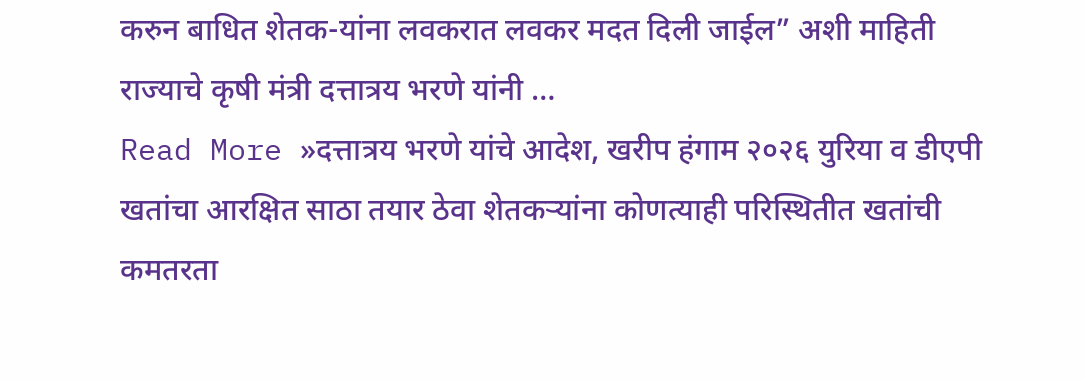करुन बाधित शेतक-यांना लवकरात लवकर मदत दिली जाईल” अशी माहिती राज्याचे कृषी मंत्री दत्तात्रय भरणे यांनी …
Read More »दत्तात्रय भरणे यांचे आदेश, खरीप हंगाम २०२६ युरिया व डीएपी खतांचा आरक्षित साठा तयार ठेवा शेतकऱ्यांना कोणत्याही परिस्थितीत खतांची कमतरता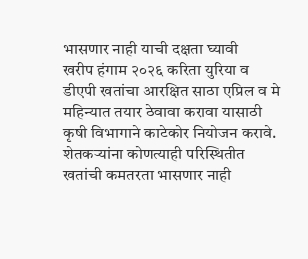भासणार नाही याची दक्षता घ्यावी
खरीप हंगाम २०२६ करिता युरिया व डीएपी खतांचा आरक्षित साठा एप्रिल व मे महिन्यात तयार ठेवावा करावा यासाठी कृषी विभागाने काटेकोर नियोजन करावे. शेतकऱ्यांना कोणत्याही परिस्थितीत खतांची कमतरता भासणार नाही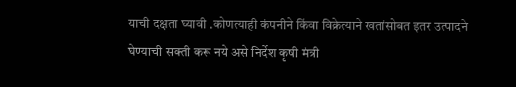याची दक्षता घ्यावी .कोणत्याही कंपनीने किंवा विक्रेत्याने खतांसोबत इतर उत्पादने घेण्याची सक्ती करू नये असे निर्देश कृषी मंत्री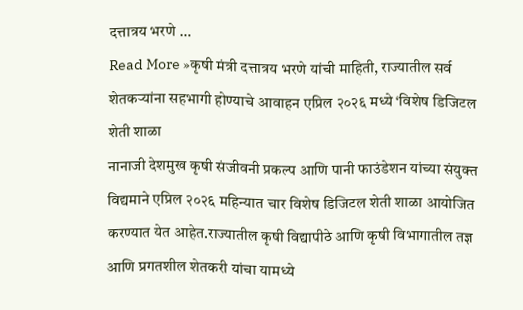दत्तात्रय भरणे …
Read More »कृषी मंत्री दत्तात्रय भरणे यांची माहिती, राज्यातील सर्व शेतकऱ्यांना सहभागी होण्याचे आवाहन एप्रिल २०२६ मध्ये ‘विशेष डिजिटल शेती शाळा
नानाजी देशमुख कृषी संजीवनी प्रकल्प आणि पानी फाउंडेशन यांच्या संयुक्त विद्यमाने एप्रिल २०२६ महिन्यात चार विशेष डिजिटल शेती शाळा आयोजित करण्यात येत आहेत.राज्यातील कृषी विद्यापीठे आणि कृषी विभागातील तज्ञ आणि प्रगतशील शेतकरी यांचा यामध्ये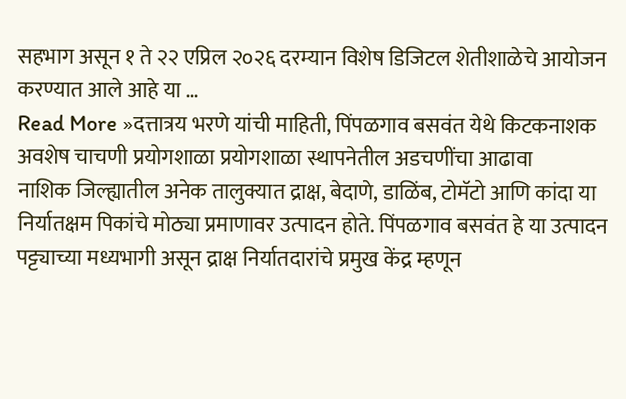सहभाग असून १ ते २२ एप्रिल २०२६ दरम्यान विशेष डिजिटल शेतीशाळेचे आयोजन करण्यात आले आहे या …
Read More »दत्तात्रय भरणे यांची माहिती, पिंपळगाव बसवंत येथे किटकनाशक अवशेष चाचणी प्रयोगशाळा प्रयोगशाळा स्थापनेतील अडचणींचा आढावा
नाशिक जिल्ह्यातील अनेक तालुक्यात द्राक्ष, बेदाणे, डाळिंब, टोमॅटो आणि कांदा या निर्यातक्षम पिकांचे मोठ्या प्रमाणावर उत्पादन होते. पिंपळगाव बसवंत हे या उत्पादन पट्ट्याच्या मध्यभागी असून द्राक्ष निर्यातदारांचे प्रमुख केंद्र म्हणून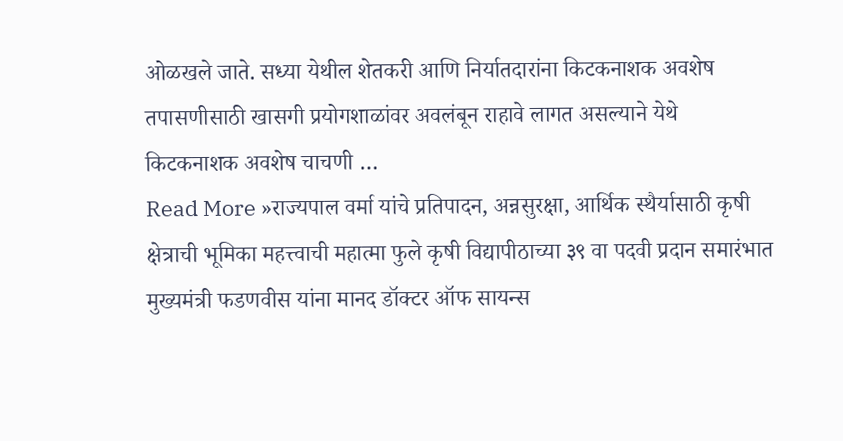ओळखले जाते. सध्या येथील शेतकरी आणि निर्यातदारांना किटकनाशक अवशेष तपासणीसाठी खासगी प्रयोगशाळांवर अवलंबून राहावे लागत असल्याने येथे किटकनाशक अवशेष चाचणी …
Read More »राज्यपाल वर्मा यांचे प्रतिपादन, अन्नसुरक्षा, आर्थिक स्थैर्यासाठी कृषी क्षेत्राची भूमिका महत्त्वाची महात्मा फुले कृषी विद्यापीठाच्या ३९ वा पदवी प्रदान समारंभात मुख्यमंत्री फडणवीस यांना मानद डॉक्टर ऑफ सायन्स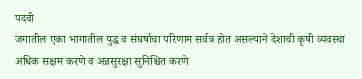पदवी
जगातील एका भागातील युद्ध व संघर्षाचा परिणाम सर्वत्र होत असल्याने देशाची कृषी व्यवस्था अधिक सक्षम करणे व अन्नसुरक्षा सुनिश्चित करणे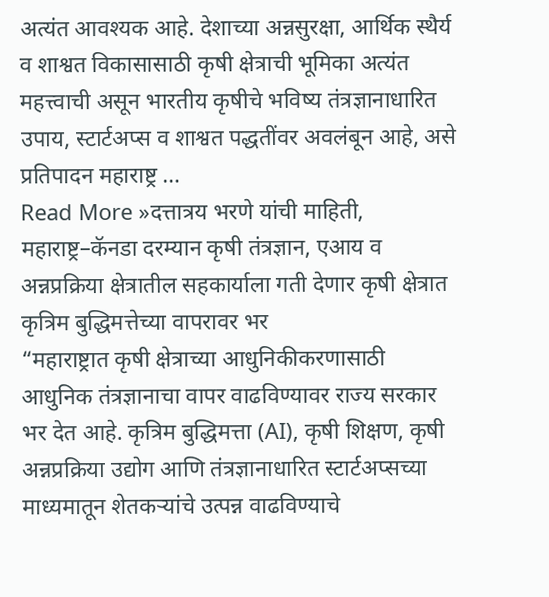अत्यंत आवश्यक आहे. देशाच्या अन्नसुरक्षा, आर्थिक स्थैर्य व शाश्वत विकासासाठी कृषी क्षेत्राची भूमिका अत्यंत महत्त्वाची असून भारतीय कृषीचे भविष्य तंत्रज्ञानाधारित उपाय, स्टार्टअप्स व शाश्वत पद्धतींवर अवलंबून आहे, असे प्रतिपादन महाराष्ट्र …
Read More »दत्तात्रय भरणे यांची माहिती, महाराष्ट्र–कॅनडा दरम्यान कृषी तंत्रज्ञान, एआय व अन्नप्रक्रिया क्षेत्रातील सहकार्याला गती देणार कृषी क्षेत्रात कृत्रिम बुद्धिमत्तेच्या वापरावर भर
“महाराष्ट्रात कृषी क्षेत्राच्या आधुनिकीकरणासाठी आधुनिक तंत्रज्ञानाचा वापर वाढविण्यावर राज्य सरकार भर देत आहे. कृत्रिम बुद्धिमत्ता (AI), कृषी शिक्षण, कृषी अन्नप्रक्रिया उद्योग आणि तंत्रज्ञानाधारित स्टार्टअप्सच्या माध्यमातून शेतकऱ्यांचे उत्पन्न वाढविण्याचे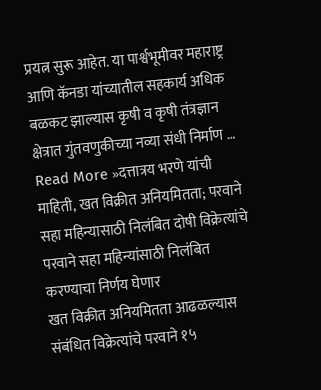प्रयत्न सुरू आहेत. या पार्श्वभूमीवर महाराष्ट्र आणि कॅनडा यांच्यातील सहकार्य अधिक बळकट झाल्यास कृषी व कृषी तंत्रज्ञान क्षेत्रात गुंतवणुकीच्या नव्या संधी निर्माण …
Read More »दत्तात्रय भरणे यांची माहिती, खत विक्रीत अनियमितता; परवाने सहा महिन्यासाठी निलंबित दोषी विक्रेत्यांचे परवाने सहा महिन्यांसाठी निलंबित करण्याचा निर्णय घेणार
खत विक्रीत अनियमितता आढळल्यास संबंधित विक्रेत्यांचे परवाने १५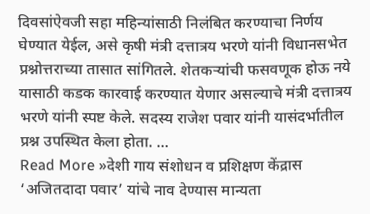दिवसांऐवजी सहा महिन्यांसाठी निलंबित करण्याचा निर्णय घेण्यात येईल, असे कृषी मंत्री दत्तात्रय भरणे यांनी विधानसभेत प्रश्नोत्तराच्या तासात सांगितले. शेतकऱ्यांची फसवणूक होऊ नये यासाठी कडक कारवाई करण्यात येणार असल्याचे मंत्री दत्तात्रय भरणे यांनी स्पष्ट केले. सदस्य राजेश पवार यांनी यासंदर्भातील प्रश्न उपस्थित केला होता. …
Read More »देशी गाय संशोधन व प्रशिक्षण केंद्रास ‘अजितदादा पवार’ यांचे नाव देण्यास मान्यता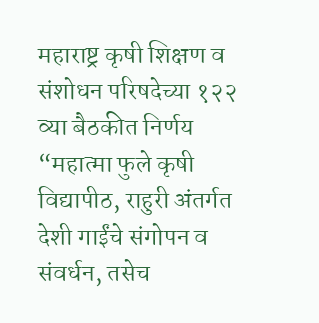महाराष्ट्र कृषी शिक्षण व संशोधन परिषदेच्या १२२ व्या बैठकीत निर्णय
“महात्मा फुले कृषी विद्यापीठ, राहुरी अंतर्गत देशी गाईंचे संगोपन व संवर्धन, तसेच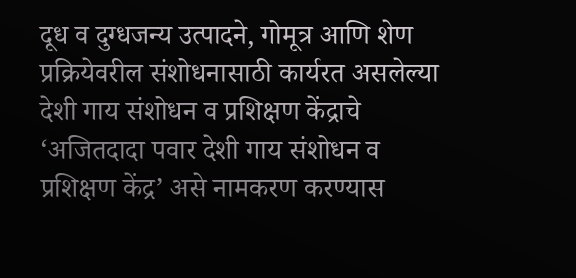दूध व दुग्धजन्य उत्पादने, गोमूत्र आणि शेण प्रक्रियेवरील संशोधनासाठी कार्यरत असलेल्या देशी गाय संशोधन व प्रशिक्षण केंद्राचे ‘अजितदादा पवार देशी गाय संशोधन व प्रशिक्षण केंद्र’ असे नामकरण करण्यास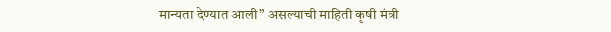मान्यता देण्यात आली” असल्याची माहिती कृषी मंत्री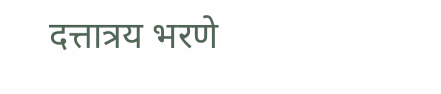दत्तात्रय भरणे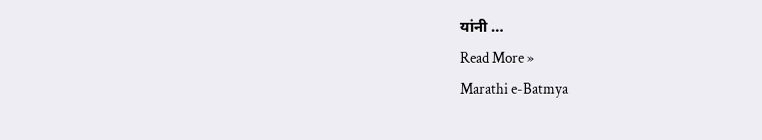यांनी …
Read More »
Marathi e-Batmya